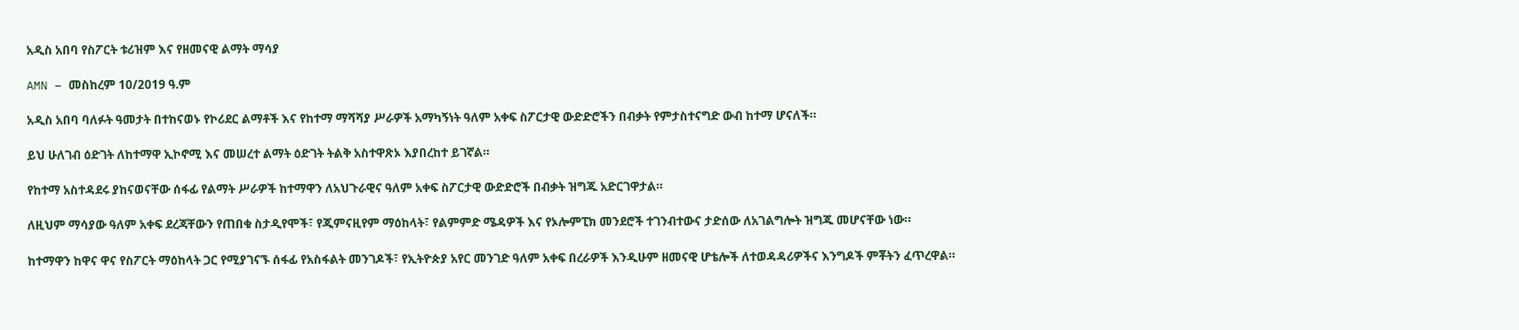አዲስ አበባ የስፖርት ቱሪዝም እና የዘመናዊ ልማት ማሳያ

AMN – መስከረም 10/2019 ዓ.ም

አዲስ አበባ ባለፉት ዓመታት በተከናወኑ የኮሪደር ልማቶች እና የከተማ ማሻሻያ ሥራዎች አማካኝነት ዓለም አቀፍ ስፖርታዊ ውድድሮችን በብቃት የምታስተናግድ ውብ ከተማ ሆናለች።

ይህ ሁለገብ ዕድገት ለከተማዋ ኢኮኖሚ እና መሠረተ ልማት ዕድገት ትልቅ አስተዋጽኦ እያበረከተ ይገኛል።

የከተማ አስተዳደሩ ያከናወናቸው ሰፋፊ የልማት ሥራዎች ከተማዋን ለአህጉራዊና ዓለም አቀፍ ስፖርታዊ ውድድሮች በብቃት ዝግጁ አድርገዋታል።

ለዚህም ማሳያው ዓለም አቀፍ ደረጃቸውን የጠበቁ ስታዲየሞች፣ የጂምናዚየም ማዕከላት፣ የልምምድ ሜዳዎች እና የኦሎምፒክ መንደሮች ተገንብተውና ታድሰው ለአገልግሎት ዝግጁ መሆናቸው ነው።

ከተማዋን ከዋና ዋና የስፖርት ማዕከላት ጋር የሚያገናኙ ሰፋፊ የአስፋልት መንገዶች፣ የኢትዮጵያ አየር መንገድ ዓለም አቀፍ በረራዎች እንዲሁም ዘመናዊ ሆቴሎች ለተወዳዳሪዎችና እንግዶች ምቾትን ፈጥረዋል።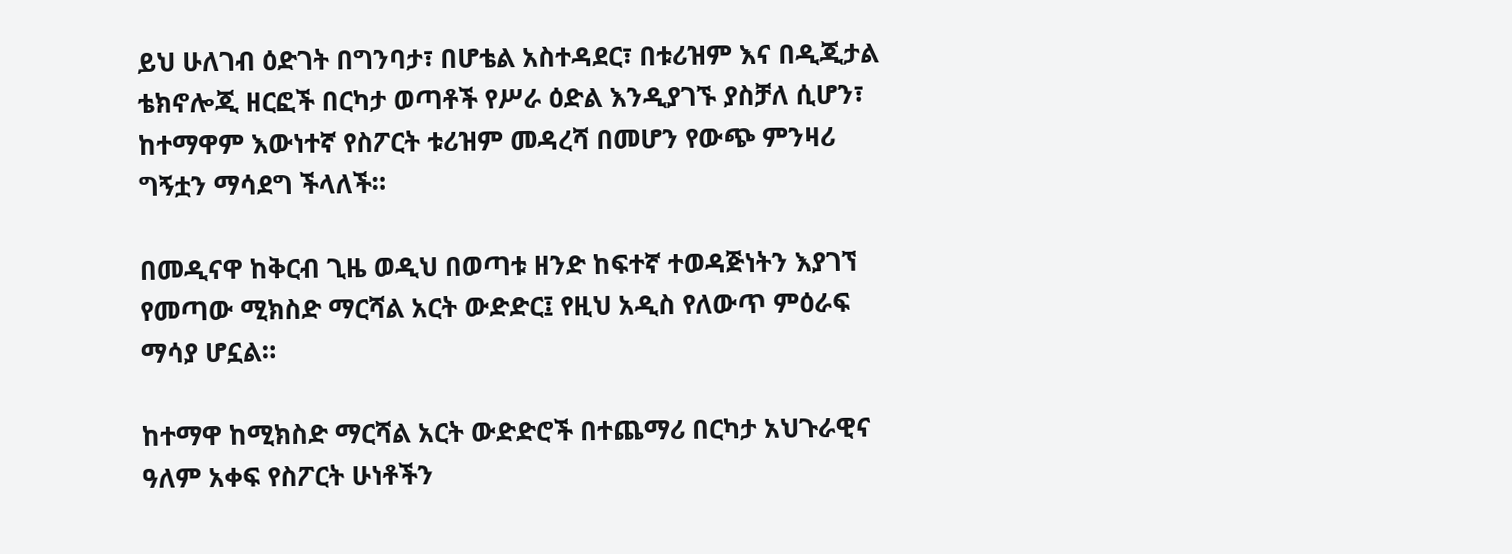ይህ ሁለገብ ዕድገት በግንባታ፣ በሆቴል አስተዳደር፣ በቱሪዝም እና በዲጂታል ቴክኖሎጂ ዘርፎች በርካታ ወጣቶች የሥራ ዕድል እንዲያገኙ ያስቻለ ሲሆን፣ ከተማዋም እውነተኛ የስፖርት ቱሪዝም መዳረሻ በመሆን የውጭ ምንዛሪ ግኝቷን ማሳደግ ችላለች።

በመዲናዋ ከቅርብ ጊዜ ወዲህ በወጣቱ ዘንድ ከፍተኛ ተወዳጅነትን እያገኘ የመጣው ሚክስድ ማርሻል አርት ውድድር፤ የዚህ አዲስ የለውጥ ምዕራፍ ማሳያ ሆኗል።

ከተማዋ ከሚክስድ ማርሻል አርት ውድድሮች በተጨማሪ በርካታ አህጉራዊና ዓለም አቀፍ የስፖርት ሁነቶችን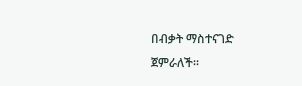በብቃት ማስተናገድ ጀምራለች።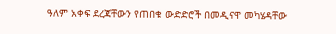ዓለም አቀፍ ደረጃቸውን የጠበቁ ውድድሮች በመዲናዋ መካሄዳቸው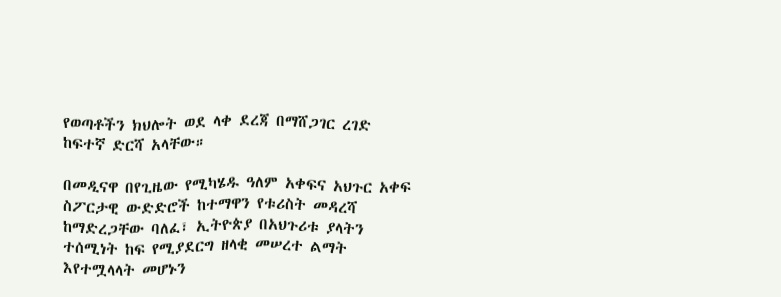የወጣቶችን ክህሎት ወደ ላቀ ደረጃ በማሸጋገር ረገድ ከፍተኛ ድርሻ አላቸው።

በመዲናዋ በየጊዜው የሚካሄዱ ዓለም አቀፍና አህጉር አቀፍ ስፖርታዊ ውድድሮች ከተማዋን የቱሪስት መዳረሻ ከማድረጋቸው ባለፈ፣ ኢትዮጵያ በአህጉሪቱ ያላትን ተሰሚነት ከፍ የሚያደርግ ዘላቂ መሠረተ ልማት እየተሟላላት መሆኑን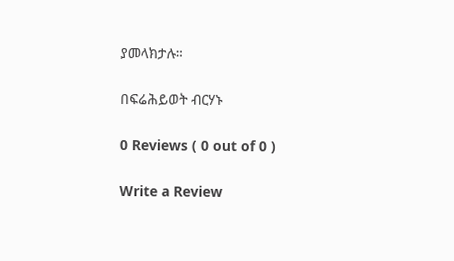ያመላክታሉ።

በፍሬሕይወት ብርሃኑ

0 Reviews ( 0 out of 0 )

Write a Review